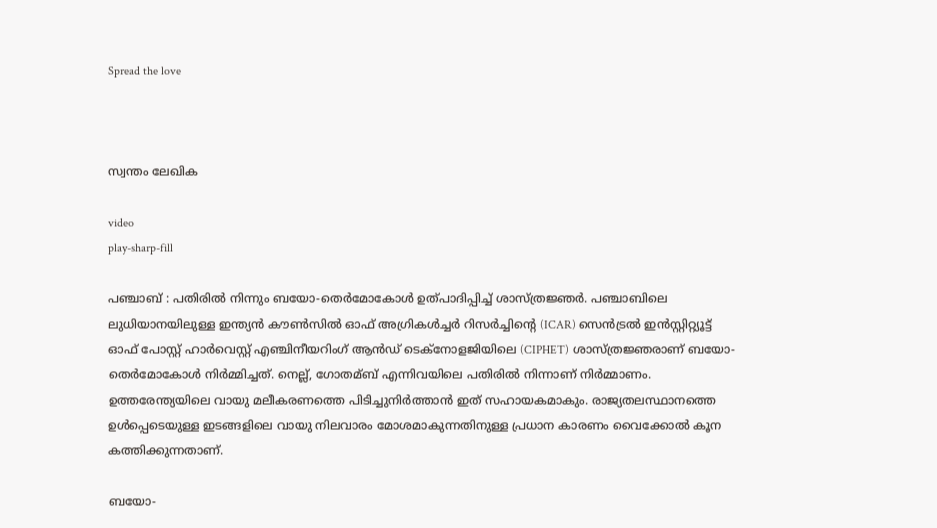Spread the love



സ്വന്തം ലേഖിക

video
play-sharp-fill

പഞ്ചാബ് : പതിരില്‍ നിന്നും ബയോ-തെര്‍മോകോള്‍ ഉത്പാദിപ്പിച്ച്‌ ശാസ്ത്രജ്ഞര്‍. പഞ്ചാബിലെ ലുധിയാനയിലുള്ള ഇന്ത്യൻ കൗണ്‍സില്‍ ഓഫ് അഗ്രികള്‍ച്ചര്‍ റിസര്‍ച്ചിന്റെ (ICAR) സെൻട്രല്‍ ഇൻസ്റ്റിറ്റ്യൂട്ട് ഓഫ് പോസ്റ്റ് ഹാര്‍വെസ്റ്റ് എഞ്ചിനീയറിംഗ് ആൻഡ് ടെക്നോളജിയിലെ (CIPHET) ശാസ്ത്രജ്ഞരാണ് ബയോ-തെര്‍മോകോള്‍ നിര്‍മ്മിച്ചത്. നെല്ല്, ഗോതമ്ബ് എന്നിവയിലെ പതിരില്‍ നിന്നാണ് നിര്‍മ്മാണം. ഉത്തരേന്ത്യയിലെ വായു മലീകരണത്തെ പിടിച്ചുനിര്‍ത്താൻ ഇത് സഹായകമാകും. രാജ്യതലസ്ഥാനത്തെ ഉള്‍പ്പെടെയുള്ള ഇടങ്ങളിലെ വായു നിലവാരം മോശമാകുന്നതിനുള്ള പ്രധാന കാരണം വൈക്കോല്‍ കൂന കത്തിക്കുന്നതാണ്.

ബയോ-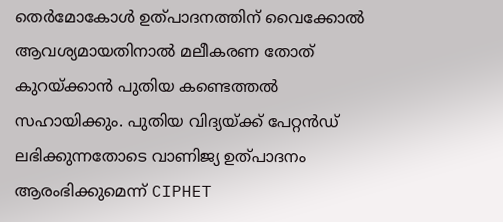തെ‍‍ര്‍മോകോള്‍ ഉത്പാദനത്തിന് വൈക്കോല്‍ ആവശ്യമായതിനാല്‍ മലീകരണ തോത് കുറയ്‌ക്കാൻ പുതിയ കണ്ടെത്തല്‍ സഹായിക്കും. പുതിയ വിദ്യയ്‌ക്ക് പേറ്റൻഡ് ലഭിക്കുന്നതോടെ വാണിജ്യ ഉത്പാദനം ആരംഭിക്കുമെന്ന് CIPHET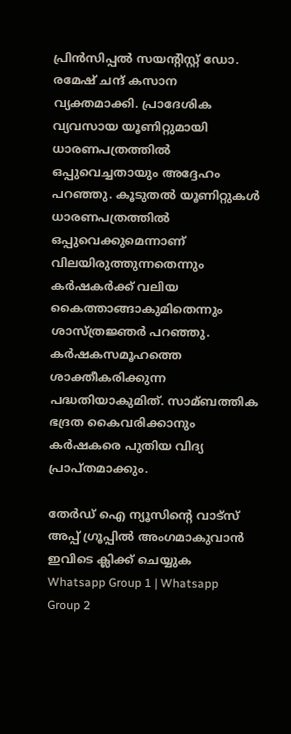പ്രിൻസിപ്പല്‍ സയന്റിസ്റ്റ് ഡോ. രമേഷ് ചന്ദ് കസാന വ്യക്തമാക്കി. പ്രാദേശിക വ്യവസായ യൂണിറ്റുമായി ധാരണപത്രത്തില്‍ ഒപ്പുവെച്ചതായും അദ്ദേഹം പറഞ്ഞു. കൂടുതല്‍ യൂണിറ്റുകള്‍ ധാരണപത്രത്തില്‍ ഒപ്പുവെക്കുമെന്നാണ് വിലയിരുത്തുന്നതെന്നും കര്‍ഷകര്‍ക്ക് വലിയ കൈത്താങ്ങാകുമിതെന്നും ശാസ്ത്രജ്ഞര്‍ പറഞ്ഞു. കര്‍ഷകസമൂഹത്തെ ശാക്തീകരിക്കുന്ന പദ്ധതിയാകുമിത്. സാമ്ബത്തിക ഭദ്രത കൈവരിക്കാനും കര്‍ഷകരെ പുതിയ വിദ്യ പ്രാപ്തമാക്കും.

തേർഡ് ഐ ന്യൂസിന്റെ വാട്സ് അപ്പ് ഗ്രൂപ്പിൽ അംഗമാകുവാൻ ഇവിടെ ക്ലിക്ക് ചെയ്യുക
Whatsapp Group 1 | Whatsapp Group 2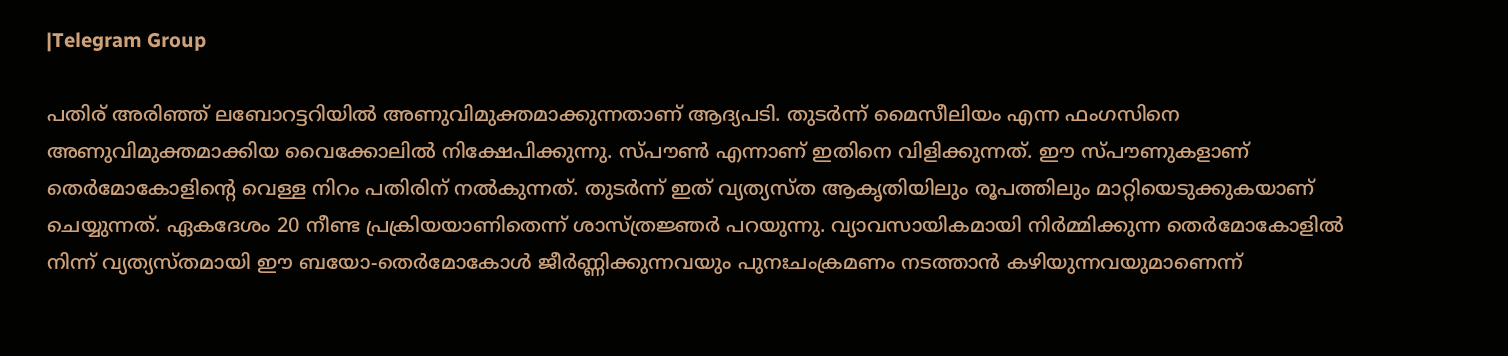|Telegram Group

പതിര് അരിഞ്ഞ് ലബോറട്ടറിയില്‍ അണുവിമുക്തമാക്കുന്നതാണ് ആദ്യപടി. തുടര്‍ന്ന് മൈസീലിയം എന്ന ഫംഗസിനെ അണുവിമുക്തമാക്കിയ വൈക്കോലില്‍ നിക്ഷേപിക്കുന്നു. സ്പൗണ്‍ എന്നാണ് ഇതിനെ വിളിക്കുന്നത്. ഈ സ്പൗണുകളാണ് തെര്‍മോകോളിന്റെ വെള്ള നിറം പതിരിന് നല്‍കുന്നത്. തുടര്‍ന്ന് ഇത് വ്യത്യസ്ത ആകൃതിയിലും രൂപത്തിലും മാറ്റിയെടുക്കുകയാണ് ചെയ്യുന്നത്. ഏകദേശം 20 നീണ്ട പ്രക്രിയയാണിതെന്ന് ശാസ്ത്രജ്ഞര്‍ പറയുന്നു. വ്യാവസായികമായി നിര്‍മ്മിക്കുന്ന തെര്‍മോകോളില്‍ നിന്ന് വ്യത്യസ്തമായി ഈ ബയോ-തെര്‍മോകോള്‍ ജീര്‍ണ്ണിക്കുന്നവയും പുനഃചംക്രമണം നടത്താൻ കഴിയുന്നവയുമാണെന്ന്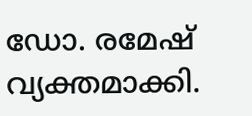ഡോ. രമേഷ് വ്യക്തമാക്കി.